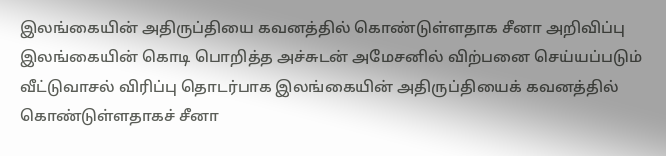இலங்கையின் அதிருப்தியை கவனத்தில் கொண்டுள்ளதாக சீனா அறிவிப்பு
இலங்கையின் கொடி பொறித்த அச்சுடன் அமேசனில் விற்பனை செய்யப்படும் வீட்டுவாசல் விரிப்பு தொடர்பாக இலங்கையின் அதிருப்தியைக் கவனத்தில் கொண்டுள்ளதாகச் சீனா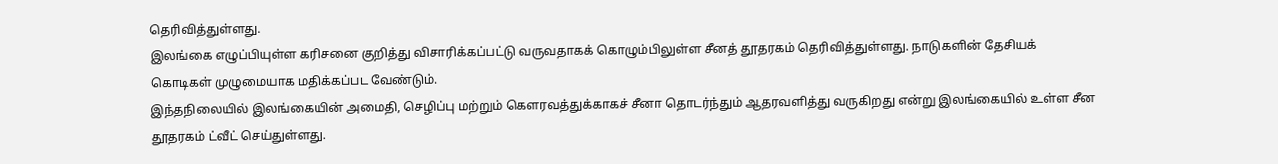தெரிவித்துள்ளது.
இலங்கை எழுப்பியுள்ள கரிசனை குறித்து விசாரிக்கப்பட்டு வருவதாகக் கொழும்பிலுள்ள சீனத் தூதரகம் தெரிவித்துள்ளது. நாடுகளின் தேசியக் கொடிகள் முழுமையாக மதிக்கப்பட வேண்டும்.
இந்தநிலையில் இலங்கையின் அமைதி, செழிப்பு மற்றும் கௌரவத்துக்காகச் சீனா தொடர்ந்தும் ஆதரவளித்து வருகிறது என்று இலங்கையில் உள்ள சீன தூதரகம் ட்வீட் செய்துள்ளது.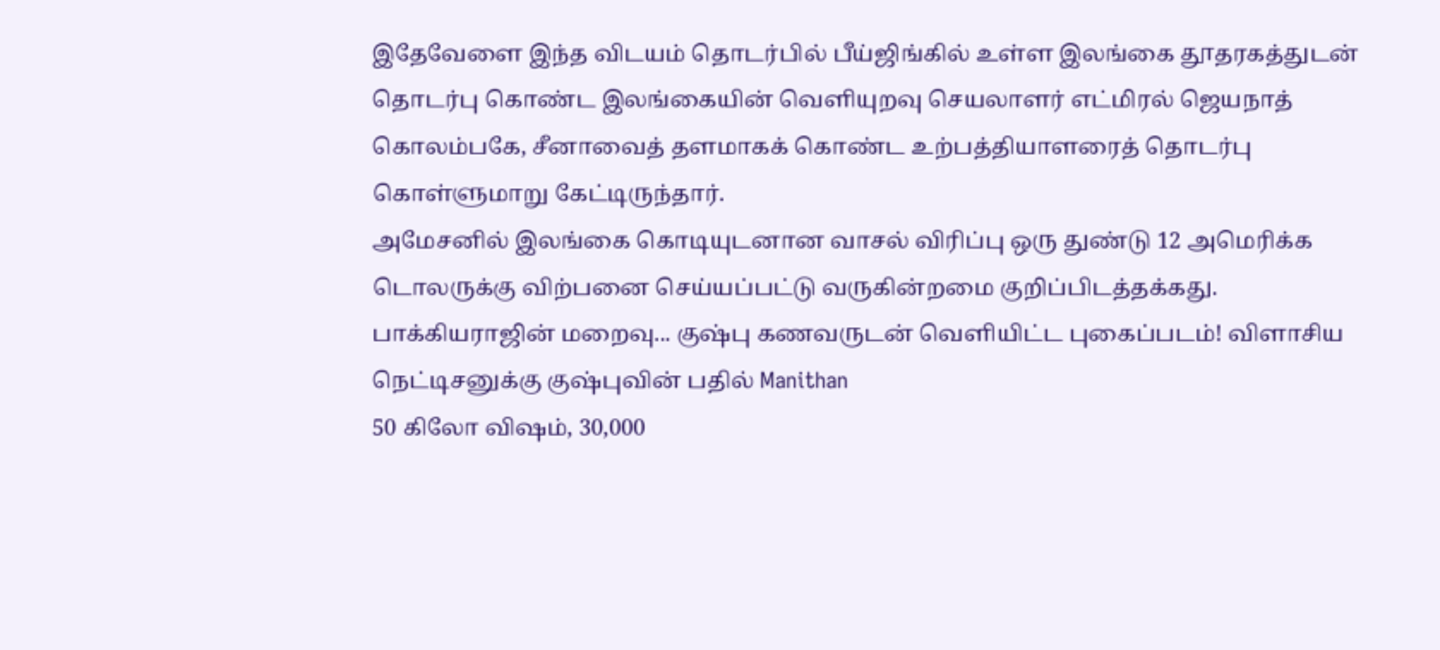இதேவேளை இந்த விடயம் தொடர்பில் பீய்ஜிங்கில் உள்ள இலங்கை தூதரகத்துடன் தொடர்பு கொண்ட இலங்கையின் வெளியுறவு செயலாளர் எட்மிரல் ஜெயநாத் கொலம்பகே, சீனாவைத் தளமாகக் கொண்ட உற்பத்தியாளரைத் தொடர்பு கொள்ளுமாறு கேட்டிருந்தார்.
அமேசனில் இலங்கை கொடியுடனான வாசல் விரிப்பு ஒரு துண்டு 12 அமெரிக்க டொலருக்கு விற்பனை செய்யப்பட்டு வருகின்றமை குறிப்பிடத்தக்கது.
பாக்கியராஜின் மறைவு... குஷ்பு கணவருடன் வெளியிட்ட புகைப்படம்! விளாசிய நெட்டிசனுக்கு குஷ்புவின் பதில் Manithan
50 கிலோ விஷம், 30,000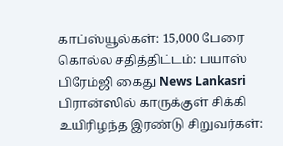காப்ஸ்யூல்கள்: 15,000 பேரை கொல்ல சதித்திட்டம்: பயாஸ் பிரேம்ஜி கைது News Lankasri
பிரான்ஸில் காருக்குள் சிக்கி உயிரிழந்த இரண்டு சிறுவர்கள்: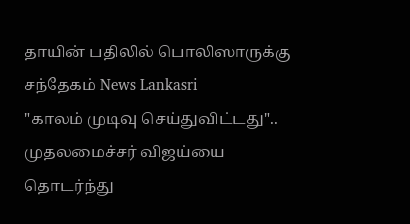தாயின் பதிலில் பொலிஸாருக்கு சந்தேகம் News Lankasri
"காலம் முடிவு செய்துவிட்டது".. முதலமைச்சர் விஜய்யை தொடர்ந்து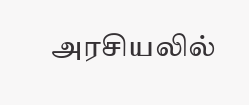அரசியலில்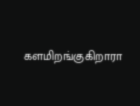களமிறங்குகிறாரா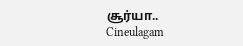சூர்யா.. Cineulagam